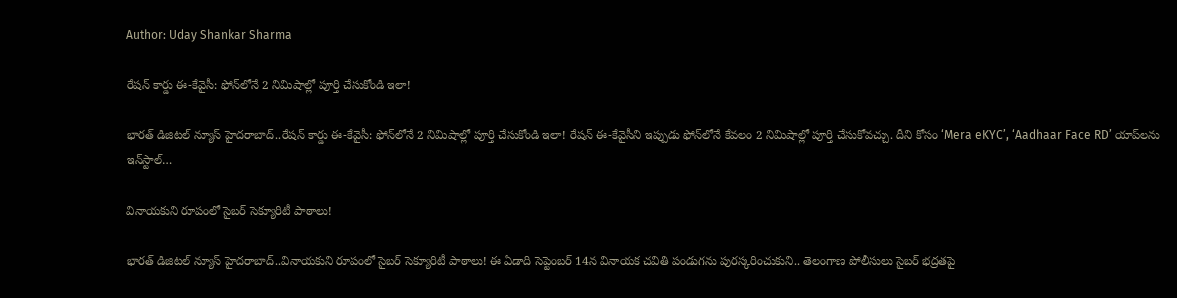Author: Uday Shankar Sharma

రేషన్ కార్డు ఈ-కేవైసీ: ఫోన్‌లోనే 2 నిమిషాల్లో పూర్తి చేసుకోండి ఇలా!

భారత్ డిజిటల్ న్యూస్ హైదరాబాద్..రేషన్ కార్డు ఈ-కేవైసీ: ఫోన్‌లోనే 2 నిమిషాల్లో పూర్తి చేసుకోండి ఇలా! రేషన్ ఈ-కేవైసీని ఇప్పుడు ఫోన్‌లోనే కేవలం 2 నిమిషాల్లో పూర్తి చేసుకోవచ్చు. దీని కోసం ‘Mera eKYC’, ‘Aadhaar Face RD’ యాప్‌లను ఇన్‌స్టాల్…

వినాయకుని రూపంలో సైబర్ సెక్యూరిటీ పాఠాలు!

భారత్ డిజిటల్ న్యూస్ హైదరాబాద్..వినాయకుని రూపంలో సైబర్ సెక్యూరిటీ పాఠాలు! ఈ ఏడాది సెప్టెంబర్ 14న వినాయక చవితి పండుగను పురస్కరించుకుని.. తెలంగాణ పోలీసులు సైబర్ భద్రతపై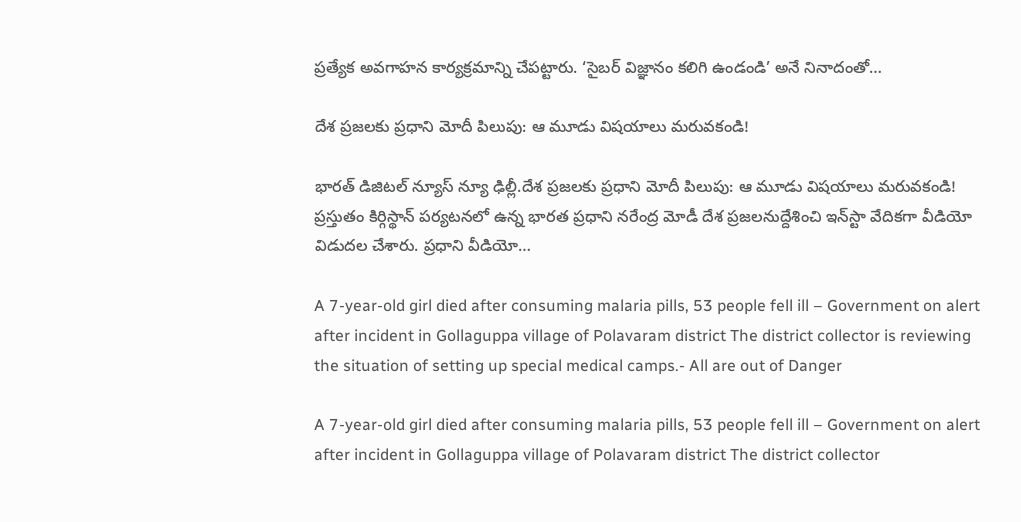ప్రత్యేక అవగాహన కార్యక్రమాన్ని చేపట్టారు. ‘సైబర్ విజ్ఞానం కలిగి ఉండండి’ అనే నినాదంతో…

దేశ ప్రజలకు ప్రధాని మోదీ పిలుపు: ఆ మూడు విషయాలు మరువకండి!

భారత్ డిజిటల్ న్యూస్ న్యూ ఢిల్లీ.దేశ ప్రజలకు ప్రధాని మోదీ పిలుపు: ఆ మూడు విషయాలు మరువకండి! ప్రస్తుతం కిర్గిస్థాన్ పర్యటనలో ఉన్న భారత ప్రధాని నరేంద్ర మోడీ దేశ ప్రజలనుద్దేశించి ఇన్‌స్టా వేదికగా వీడియో విడుదల చేశారు. ప్రధాని వీడియో…

A 7-year-old girl died after consuming malaria pills, 53 people fell ill – Government on alert after incident in Gollaguppa village of Polavaram district The district collector is reviewing the situation of setting up special medical camps.- All are out of Danger

A 7-year-old girl died after consuming malaria pills, 53 people fell ill – Government on alert after incident in Gollaguppa village of Polavaram district The district collector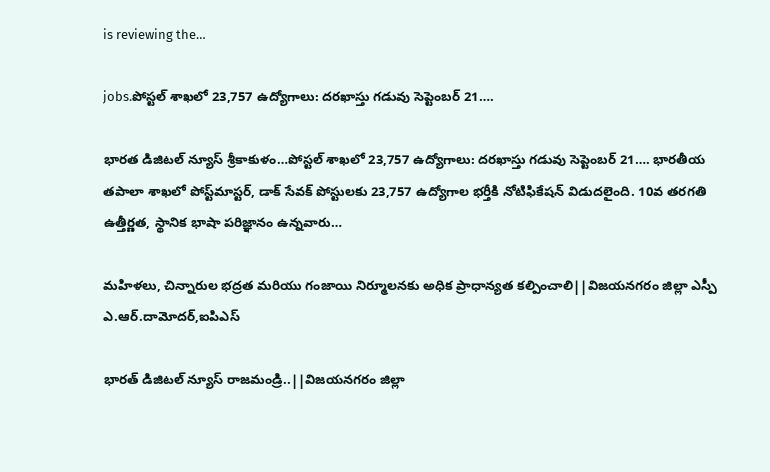is reviewing the…

jobs.పోస్టల్ శాఖలో 23,757 ఉద్యోగాలు: దరఖాస్తు గడువు సెప్టెంబర్ 21….

భారత డిజిటల్ న్యూస్ శ్రీకాకుళం…పోస్టల్ శాఖలో 23,757 ఉద్యోగాలు: దరఖాస్తు గడువు సెప్టెంబర్ 21…. భారతీయ తపాలా శాఖలో పోస్ట్‌మాస్టర్, డాక్ సేవక్ పోస్టులకు 23,757 ఉద్యోగాల భర్తీకి నోటిఫికేషన్ విడుదలైంది. 10వ తరగతి ఉత్తీర్ణత, స్థానిక భాషా పరిజ్ఞానం ఉన్నవారు…

మహిళలు, చిన్నారుల భద్రత మరియు గంజాయి నిర్మూలనకు అధిక ప్రాధాన్యత కల్పించాలి||విజయనగరం జిల్లా ఎస్పీ ఎ.ఆర్.దామోదర్,ఐపిఎస్

భారత్ డిజిటల్ న్యూస్ రాజమండ్రి..||విజయనగరం జిల్లా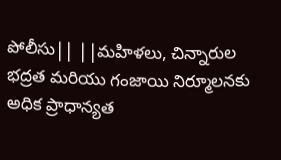పోలీసు|| ||మహిళలు, చిన్నారుల భద్రత మరియు గంజాయి నిర్మూలనకు అధిక ప్రాధాన్యత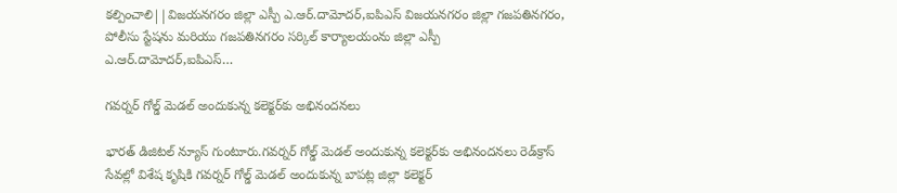కల్పించాలి||విజయనగరం జిల్లా ఎస్పీ ఎ.ఆర్.దామోదర్,ఐపిఎస్ విజయనగరం జిల్లా గజపతినగరం, పోలీసు స్టేషను మరియు గజపతినగరం సర్కిల్ కార్యాలయంను జిల్లా ఎస్పీ ఎ.ఆర్.దామోదర్,ఐపిఎస్…

గవర్నర్‌ గోల్డ్‌ మెడల్‌ అందుకున్న కలెక్టర్‌కు అభినందనలు

భారత్ డిజిటల్ న్యూస్ గుంటూరు.గవర్నర్‌ గోల్డ్‌ మెడల్‌ అందుకున్న కలెక్టర్‌కు అభినందనలు రెడ్‌క్రాస్‌ సేవల్లో విశేష కృషికి గవర్నర్‌ గోల్డ్‌ మెడల్‌ అందుకున్న బాపట్ల జిల్లా కలెక్టర్‌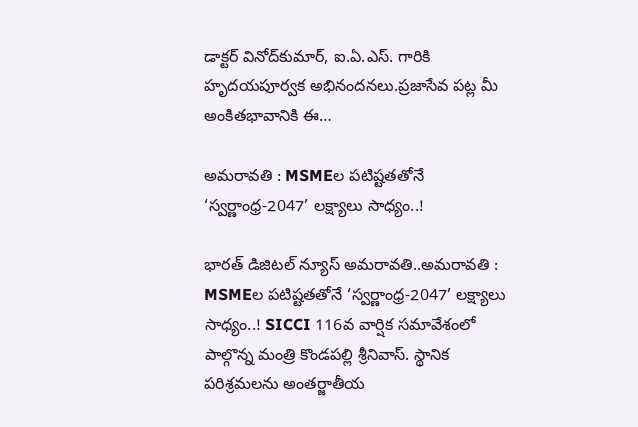డాక్టర్‌ వినోద్‌కుమార్‌, ఐ.ఏ.ఎస్. గారికి హృదయపూర్వక అభినందనలు.ప్రజాసేవ పట్ల మీ అంకితభావానికి ఈ…

అమ‌రావ‌తి : MSMEల పటిష్టతతోనే ‘స్వర్ణాంధ్ర-2047’ లక్ష్యాలు సాధ్యం..!

భారత్ డిజిటల్ న్యూస్ అమరావతి..అమ‌రావ‌తి : MSMEల పటిష్టతతోనే ‘స్వర్ణాంధ్ర-2047’ లక్ష్యాలు సాధ్యం..! SICCI 116వ వార్షిక సమావేశంలో పాల్గొన్న మంత్రి కొండపల్లి శ్రీనివాస్. స్థానిక పరిశ్ర‌మ‌ల‌ను అంత‌ర్జాతీయ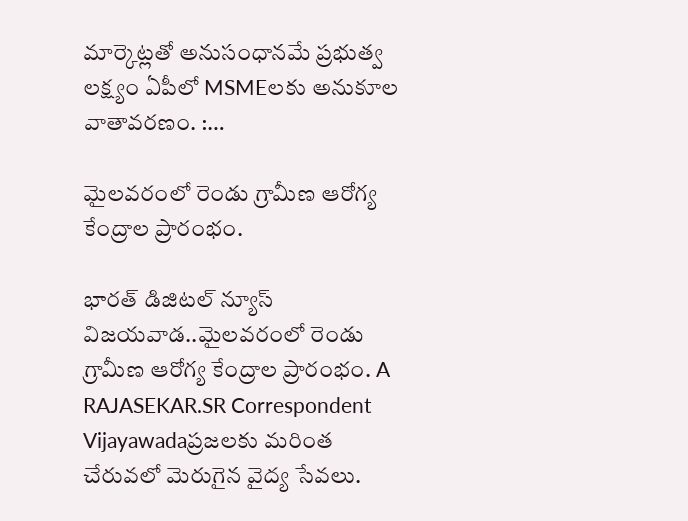మార్కెట్ల‌తో అనుసంధాన‌మే ప్ర‌భుత్వ ల‌క్ష్యం ఏపీలో MSMEలకు అనుకూల వాతావరణం. :…

మైలవరంలో రెండు గ్రామీణ ఆరోగ్య కేంద్రాల ప్రారంభం.

భారత్ డిజిటల్ న్యూస్ విజయవాడ..మైలవరంలో రెండు గ్రామీణ ఆరోగ్య కేంద్రాల ప్రారంభం. A RAJASEKAR.SR Correspondent Vijayawadaప్రజలకు మరింత చేరువలో మెరుగైన వైద్య సేవలు.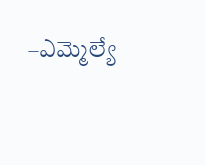–ఎమ్మెల్యే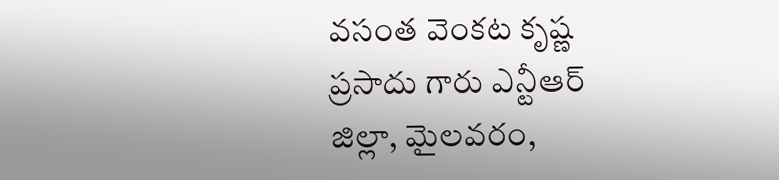వసంత వెంకట కృష్ణ ప్రసాదు గారు ఎన్టీఆర్ జిల్లా, మైలవరం,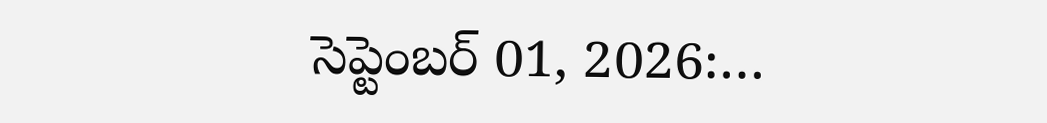సెప్టెంబర్ 01, 2026:…